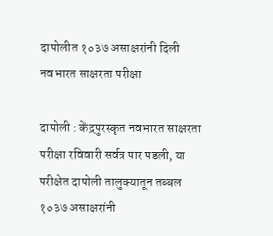दापोलीत १०३७ असाक्षरांनी दिली नवभारत साक्षरता परीक्षा

दापोली : केंद्रपुरस्कृत नवभारत साक्षरता परीक्षा रविवारी सर्वत्र पार पडली, या परीक्षेत दापोली तालुक्यातून तब्बल १०३७ असाक्षरांनी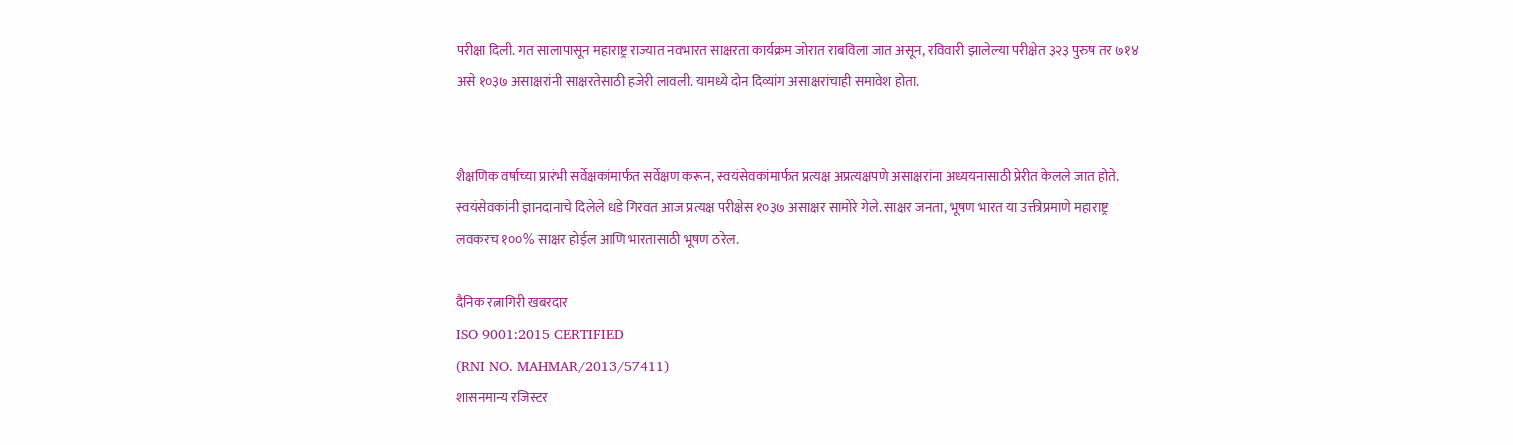परीक्षा दिली. गत सालापासून महाराष्ट्र राज्यात नवभारत साक्षरता कार्यक्रम जोरात राबविला जात असून, रविवारी झालेल्या परीक्षेत ३२३ पुरुष तर ७१४ असे १०३७ असाक्षरांनी साक्षरतेसाठी हजेरी लावली. यामध्ये दोन दिव्यांग असाक्षरांचाही समावेश होता.


शैक्षणिक वर्षाच्या प्रारंभी सर्वेक्षकांमार्फत सर्वेक्षण करून, स्वयंसेवकांमार्फत प्रत्यक्ष अप्रत्यक्षपणे असाक्षरांना अध्ययनासाठी प्रेरीत केलले जात होते. स्वयंसेवकांनी ज्ञानदानाचे दिलेले धडे गिरवत आज प्रत्यक्ष परीक्षेस १०३७ असाक्षर सामोरे गेले. साक्षर जनता, भूषण भारत या उक्तीप्रमाणे महाराष्ट्र लवकरच १००% साक्षर होईल आणि भारतासाठी भूषण ठरेल.

दैनिक रत्नागिरी खबरदार
ISO 9001:2015 CERTIFIED
(RNI NO. MAHMAR/2013/57411)
शासनमान्य रजिस्टर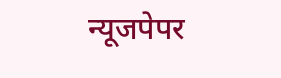न्यूजपेपर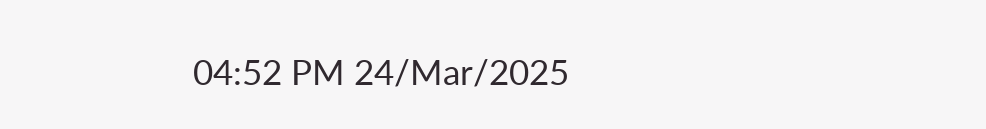04:52 PM 24/Mar/2025